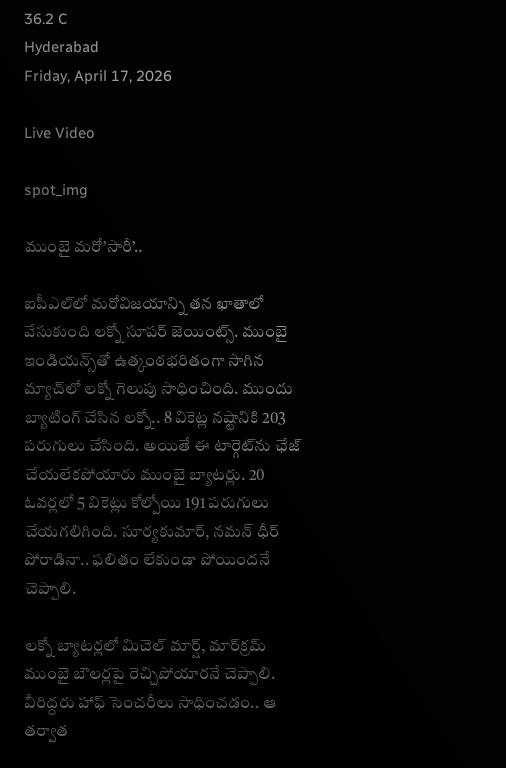36.2 C
Hyderabad
Friday, April 17, 2026

Live Video

spot_img

ముంబై మరో’సారీ’..

ఐపీఎల్‌లో మరోవిజయాన్ని తన ఖాతాలో వేసుకుంది లక్నో సూపర్ జెయింట్స్. ముంబై ఇండియన్స్‌తో ఉత్కంఠభరితంగా సాగిన మ్యాచ్‌లో లక్నో గెలుపు సాధించింది. ముందు బ్యాటింగ్ చేసిన లక్నో.. 8 వికెట్ల నష్టానికి 203 పరుగులు చేసింది. అయితే ఈ టార్గెట్‌ను ఛేజ్ చేయలేకపోయారు ముంబై బ్యాటర్లు. 20 ఓవర్లలో 5 వికెట్లు కోల్పోయి 191 పరుగులు చేయగలిగింది. సూర్యకుమార్, నమన్ ధీర్ పోరాడినా.. ఫలితం లేకుండా పోయిందనే చెప్పాలి.

లక్నో బ్యాటర్లలో మిచెల్ మార్ష్, మార్‌క్రమ్‌ ముంబై బౌలర్లపై రెచ్చిపోయారనే చెప్పాలి. వీరిద్దరు హాఫ్‌ సెంచరీలు సాధించడం.. ఆ తర్వాత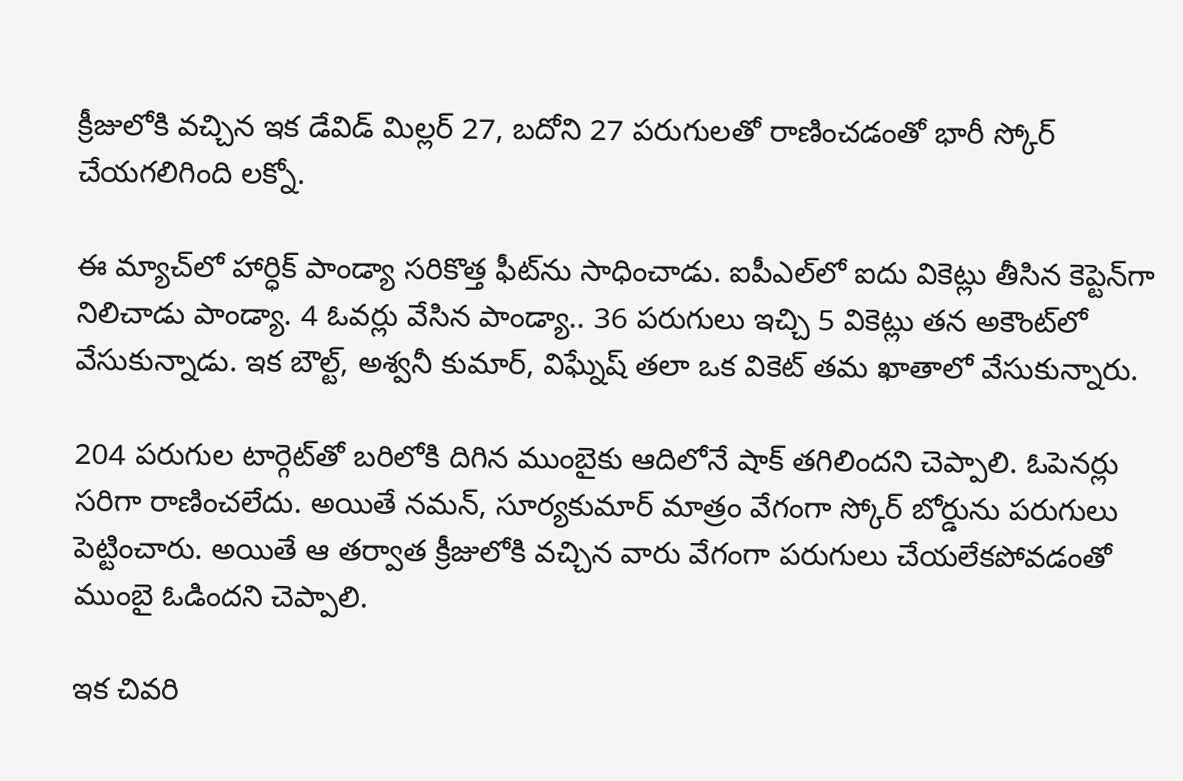క్రీజులోకి వచ్చిన ఇక డేవిడ్ మిల్లర్ 27, బదోని 27 పరుగులతో రాణించడంతో భారీ స్కోర్ చేయగలిగింది లక్నో.

ఈ మ్యాచ్‌లో హార్ధిక్ పాండ్యా సరికొత్త ఫీట్‌ను సాధించాడు. ఐపీఎల్‌లో ఐదు వికెట్లు తీసిన కెప్టెన్‌గా నిలిచాడు పాండ్యా. 4 ఓవర్లు వేసిన పాండ్యా.. 36 పరుగులు ఇచ్చి 5 వికెట్లు తన అకౌంట్‌లో వేసుకున్నాడు. ఇక బౌల్ట్, అశ్వనీ కుమార్, విఘ్నేష్‌ తలా ఒక వికెట్ తమ ఖాతాలో వేసుకున్నారు.

204 పరుగుల టార్గెట్‌తో బరిలోకి దిగిన ముంబైకు ఆదిలోనే షాక్ తగిలిందని చెప్పాలి. ఓపెనర్లు సరిగా రాణించలేదు. అయితే నమన్, సూర్యకుమార్ మాత్రం వేగంగా స్కోర్‌ బోర్డును పరుగులు పెట్టించారు. అయితే ఆ తర్వాత క్రీజులోకి వచ్చిన వారు వేగంగా పరుగులు చేయలేకపోవడంతో ముంబై ఓడిందని చెప్పాలి.

ఇక చివరి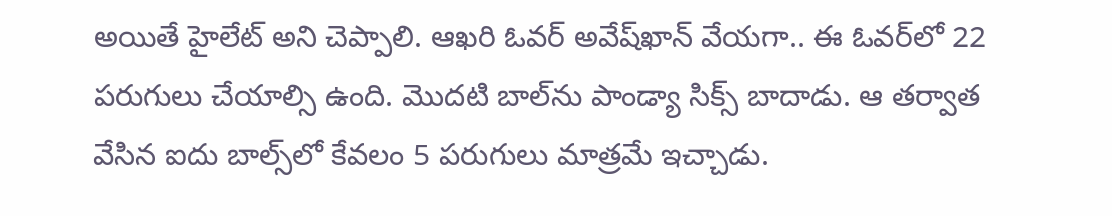అయితే హైలేట్ అని చెప్పాలి. ఆఖరి ఓవర్ అవేష్‌ఖాన్ వేయగా.. ఈ ఓవర్‌లో 22 పరుగులు చేయాల్సి ఉంది. మొదటి బాల్‌ను పాండ్యా సిక్స్ బాదాడు. ఆ తర్వాత వేసిన ఐదు బాల్స్‌లో కేవలం 5 పరుగులు మాత్రమే ఇచ్చాడు.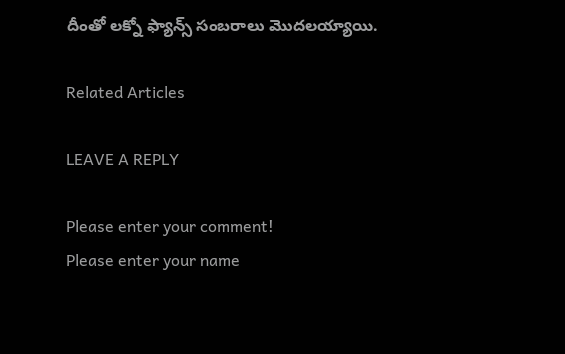దీంతో లక్నో ఫ్యాన్స్‌ సంబరాలు మొదలయ్యాయి.

Related Articles

LEAVE A REPLY

Please enter your comment!
Please enter your name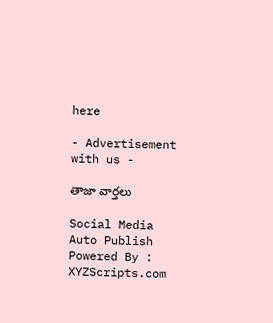here

- Advertisement with us -

తాజా వార్తలు

Social Media Auto Publish Powered By : XYZScripts.com